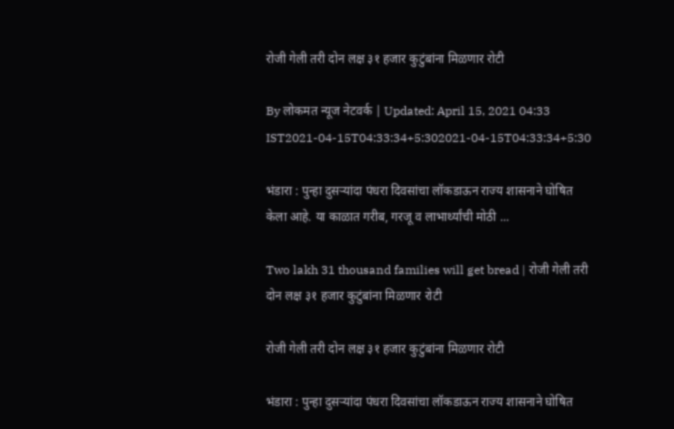रोजी गेली तरी दोन लक्ष ३१ हजार कुटुंबांना मिळणार रोटी

By लोकमत न्यूज नेटवर्क | Updated: April 15, 2021 04:33 IST2021-04-15T04:33:34+5:302021-04-15T04:33:34+5:30

भंडारा : पुन्हा दुसऱ्यांदा पंधरा दिवसांचा लॉकडाऊन राज्य शासनाने घोषित केला आहे. या काळात गरीब, गरजू व लाभार्थ्यांची मोठी ...

Two lakh 31 thousand families will get bread | रोजी गेली तरी दोन लक्ष ३१ हजार कुटुंबांना मिळणार रोटी

रोजी गेली तरी दोन लक्ष ३१ हजार कुटुंबांना मिळणार रोटी

भंडारा : पुन्हा दुसऱ्यांदा पंधरा दिवसांचा लॉकडाऊन राज्य शासनाने घोषित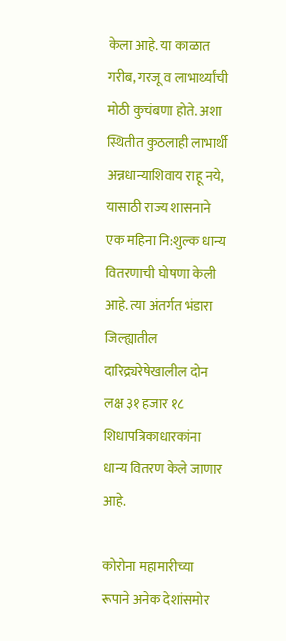केला आहे. या काळात गरीब, गरजू व लाभार्थ्यांची मोठी कुचंबणा होते. अशा स्थितीत कुठलाही लाभार्थी अन्नधान्याशिवाय राहू नये, यासाठी राज्य शासनाने एक महिना नि:शुल्क धान्य वितरणाची घोषणा केली आहे. त्या अंतर्गत भंडारा जिल्ह्यातील दारिद्र्यरेषेखालील दोन लक्ष ३१ हजार १८ शिधापत्रिकाधारकांना धान्य वितरण केले जाणार आहे.

कोरोना महामारीच्या रूपाने अनेक देशांसमोर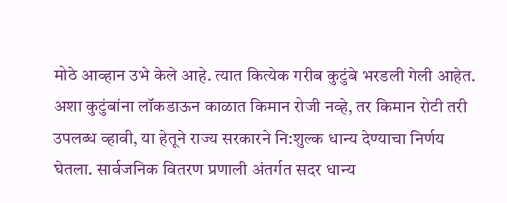मोठे आव्हान उभे केले आहे. त्यात कित्येक गरीब कुटुंबे भरडली गेली आहेत. अशा कुटुंबांना लॉकडाऊन काळात किमान रोजी नव्हे, तर किमान रोटी तरी उपलब्ध व्हावी, या हेतूने राज्य सरकारने नि:शुल्क धान्य देण्याचा निर्णय घेतला. सार्वजनिक वितरण प्रणाली अंतर्गत सदर धान्य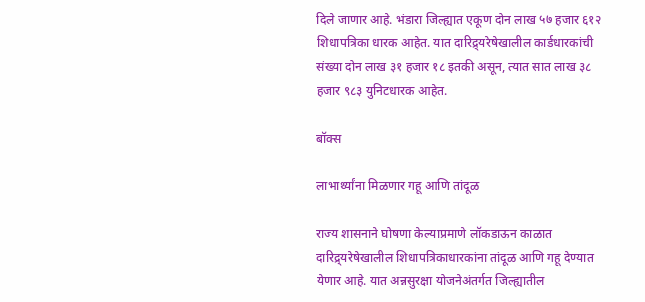दिले जाणार आहे. भंडारा जिल्ह्यात एकूण दोन लाख ५७ हजार ६१२ शिधापत्रिका धारक आहेत. यात दारिद्र्यरेषेखालील कार्डधारकांची संख्या दोन लाख ३१ हजार १८ इतकी असून, त्यात सात लाख ३८ हजार ९८३ युनिटधारक आहेत.

बॉक्स

लाभार्थ्यांना मिळणार गहू आणि तांदूळ

राज्य शासनाने घोषणा केल्याप्रमाणे लॉकडाऊन काळात दारिद्र्यरेषेखालील शिधापत्रिकाधारकांना तांदूळ आणि गहू देण्यात येणार आहे. यात अन्नसुरक्षा योजनेअंतर्गत जिल्ह्यातील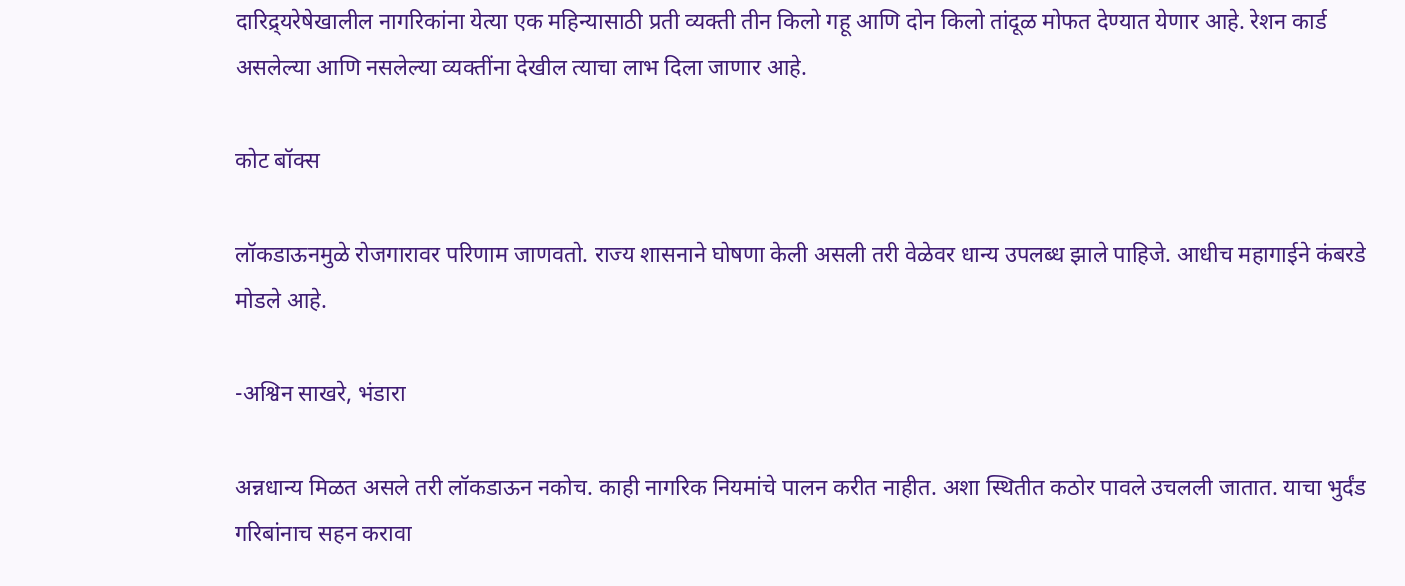दारिद्र्यरेषेखालील नागरिकांना येत्या एक महिन्यासाठी प्रती व्यक्ती तीन किलो गहू आणि दोन किलो तांदूळ मोफत देण्यात येणार आहे. रेशन कार्ड असलेल्या आणि नसलेल्या व्यक्तींना देखील त्याचा लाभ दिला जाणार आहे.

कोट बॉक्स

लॉकडाऊनमुळे रोजगारावर परिणाम जाणवतो. राज्य शासनाने घोषणा केली असली तरी वेळेवर धान्य उपलब्ध झाले पाहिजे. आधीच महागाईने कंबरडे मोडले आहे.

-अश्विन साखरे, भंडारा

अन्नधान्य मिळत असले तरी लॉकडाऊन नकोच. काही नागरिक नियमांचे पालन करीत नाहीत. अशा स्थितीत कठोर पावले उचलली जातात. याचा भुर्दंड गरिबांनाच सहन करावा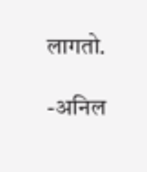लागतो.

-अनिल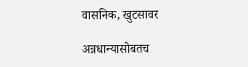वासनिक, खुटसावर

अन्नधान्यासोबतच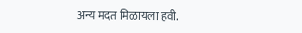अन्य मदत मिळायला हवी.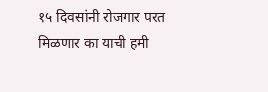१५ दिवसांनी रोजगार परत मिळणार का याची हमी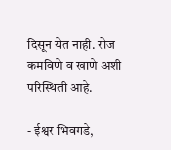दिसून येत नाही. रोज कमविणे व खाणे अशी परिस्थिती आहे.

- ईश्वर भिवगडे,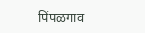पिंपळगाव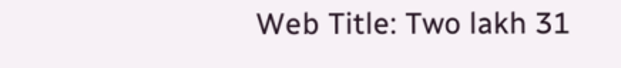Web Title: Two lakh 31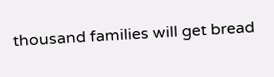thousand families will get bread